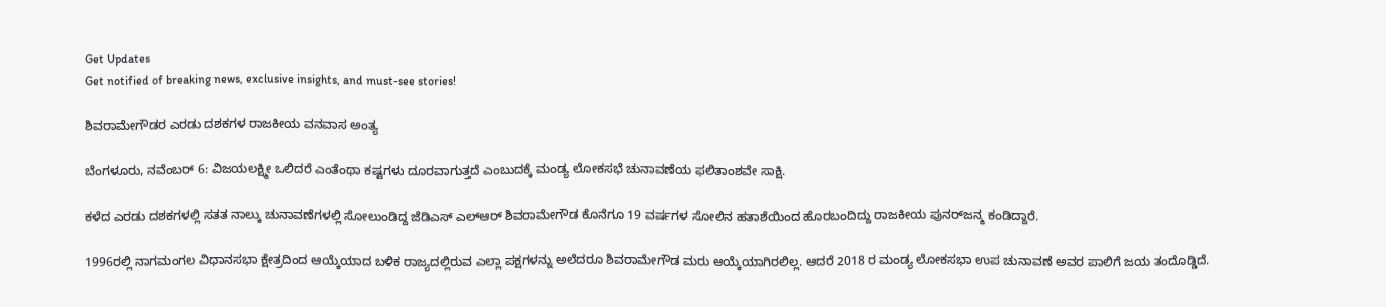Get Updates
Get notified of breaking news, exclusive insights, and must-see stories!

ಶಿವರಾಮೇಗೌಡರ ಎರಡು ದಶಕಗಳ ರಾಜಕೀಯ ವನವಾಸ ಅಂತ್ಯ

ಬೆಂಗಳೂರು, ನವೆಂಬರ್ 6: ವಿಜಯಲಕ್ಷ್ಮೀ ಒಲಿದರೆ ಎಂತೆಂಥಾ ಕಷ್ಟಗಳು ದೂರವಾಗುತ್ತದೆ ಎಂಬುದಕ್ಕೆ ಮಂಡ್ಯ ಲೋಕಸಭೆ ಚುನಾವಣೆಯ ಫಲಿತಾಂಶವೇ ಸಾಕ್ಷಿ.

ಕಳೆದ ಎರಡು ದಶಕಗಳಲ್ಲಿ ಸತತ ನಾಲ್ಕು ಚುನಾವಣೆಗಳಲ್ಲಿ ಸೋಲುಂಡಿದ್ದ ಜೆಡಿಎಸ್‌ ಎಲ್‌ಆರ್ ಶಿವರಾಮೇಗೌಡ ಕೊನೆಗೂ 19 ವರ್ಷಗಳ ಸೋಲಿನ ಹತಾಶೆಯಿಂದ ಹೊರಬಂದಿದ್ದು ರಾಜಕೀಯ ಪುನರ್‌ಜನ್ಮ ಕಂಡಿದ್ದಾರೆ.

1996ರಲ್ಲಿ ನಾಗಮಂಗಲ ವಿಧಾನಸಭಾ ಕ್ಷೇತ್ರದಿಂದ ಆಯ್ಕೆಯಾದ ಬಳಿಕ ರಾಜ್ಯದಲ್ಲಿರುವ ಎಲ್ಲಾ ಪಕ್ಷಗಳನ್ನು ಅಲೆದರೂ ಶಿವರಾಮೇಗೌಡ ಮರು ಆಯ್ಕೆಯಾಗಿರಲಿಲ್ಲ. ಆದರೆ 2018 ರ ಮಂಡ್ಯ ಲೋಕಸಭಾ ಉಪ ಚುನಾವಣೆ ಅವರ ಪಾಲಿಗೆ ಜಯ ತಂದೊಡ್ಡಿದೆ.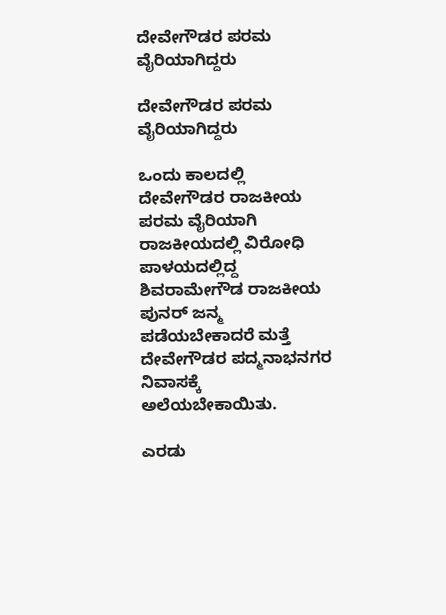ದೇವೇಗೌಡರ ಪರಮ ವೈರಿಯಾಗಿದ್ದರು

ದೇವೇಗೌಡರ ಪರಮ ವೈರಿಯಾಗಿದ್ದರು

ಒಂದು ಕಾಲದಲ್ಲಿ ದೇವೇಗೌಡರ ರಾಜಕೀಯ ಪರಮ ವೈರಿಯಾಗಿ ರಾಜಕೀಯದಲ್ಲಿ ವಿರೋಧಿ ಪಾಳಯದಲ್ಲಿದ್ದ ಶಿವರಾಮೇಗೌಡ ರಾಜಕೀಯ ಪುನರ್ ಜನ್ಮ ಪಡೆಯಬೇಕಾದರೆ ಮತ್ತೆ ದೇವೇಗೌಡರ ಪದ್ಮನಾಭನಗರ ನಿವಾಸಕ್ಕೆ ಅಲೆಯಬೇಕಾಯಿತು.

ಎರಡು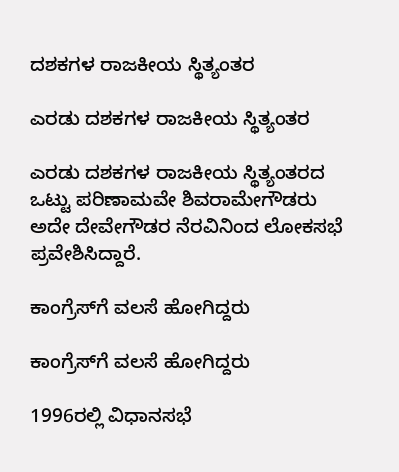ದಶಕಗಳ ರಾಜಕೀಯ ಸ್ಥಿತ್ಯಂತರ

ಎರಡು ದಶಕಗಳ ರಾಜಕೀಯ ಸ್ಥಿತ್ಯಂತರ

ಎರಡು ದಶಕಗಳ ರಾಜಕೀಯ ಸ್ಥಿತ್ಯಂತರದ ಒಟ್ಟು ಪರಿಣಾಮವೇ ಶಿವರಾಮೇಗೌಡರು ಅದೇ ದೇವೇಗೌಡರ ನೆರವಿನಿಂದ ಲೋಕಸಭೆ ಪ್ರವೇಶಿಸಿದ್ದಾರೆ.

ಕಾಂಗ್ರೆಸ್‌ಗೆ ವಲಸೆ ಹೋಗಿದ್ದರು

ಕಾಂಗ್ರೆಸ್‌ಗೆ ವಲಸೆ ಹೋಗಿದ್ದರು

1996ರಲ್ಲಿ ವಿಧಾನಸಭೆ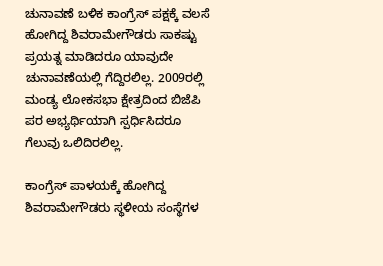ಚುನಾವಣೆ ಬಳಿಕ ಕಾಂಗ್ರೆಸ್ ಪಕ್ಷಕ್ಕೆ ವಲಸೆ ಹೋಗಿದ್ದ ಶಿವರಾಮೇಗೌಡರು ಸಾಕಷ್ಟು ಪ್ರಯತ್ನ ಮಾಡಿದರೂ ಯಾವುದೇ ಚುನಾವಣೆಯಲ್ಲಿ ಗೆದ್ದಿರಲಿಲ್ಲ. 2009ರಲ್ಲಿ ಮಂಡ್ಯ ಲೋಕಸಭಾ ಕ್ಷೇತ್ರದಿಂದ ಬಿಜೆಪಿ ಪರ ಅಭ್ಯರ್ಥಿಯಾಗಿ ಸ್ಪರ್ಧಿಸಿದರೂ ಗೆಲುವು ಒಲಿದಿರಲಿಲ್ಲ.

ಕಾಂಗ್ರೆಸ್ ಪಾಳಯಕ್ಕೆ ಹೋಗಿದ್ದ ಶಿವರಾಮೇಗೌಡರು ಸ್ಥಳೀಯ ಸಂಸ್ಥೆಗಳ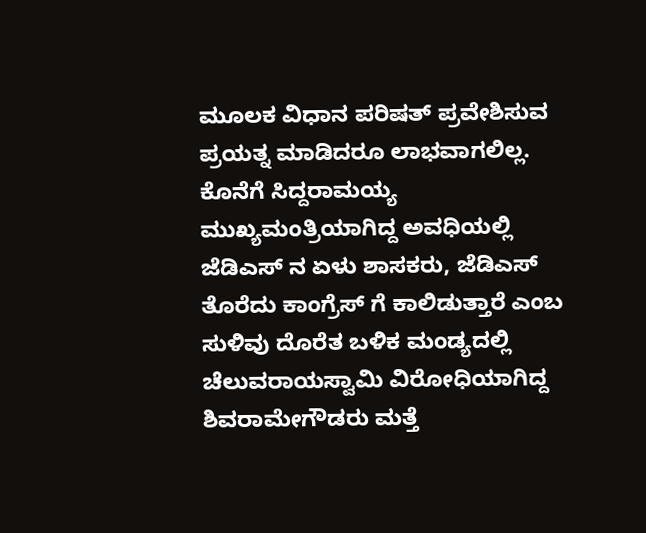ಮೂಲಕ ವಿಧಾನ ಪರಿಷತ್ ಪ್ರವೇಶಿಸುವ ಪ್ರಯತ್ನ ಮಾಡಿದರೂ ಲಾಭವಾಗಲಿಲ್ಲ. ಕೊನೆಗೆ ಸಿದ್ದರಾಮಯ್ಯ ಮುಖ್ಯಮಂತ್ರಿಯಾಗಿದ್ದ ಅವಧಿಯಲ್ಲಿ ಜೆಡಿಎಸ್ ನ ಏಳು ಶಾಸಕರು, ಜೆಡಿಎಸ್ ತೊರೆದು ಕಾಂಗ್ರೆಸ್ ಗೆ ಕಾಲಿಡುತ್ತಾರೆ ಎಂಬ ಸುಳಿವು ದೊರೆತ ಬಳಿಕ ಮಂಡ್ಯದಲ್ಲಿ ಚೆಲುವರಾಯಸ್ವಾಮಿ ವಿರೋಧಿಯಾಗಿದ್ದ ಶಿವರಾಮೇಗೌಡರು ಮತ್ತೆ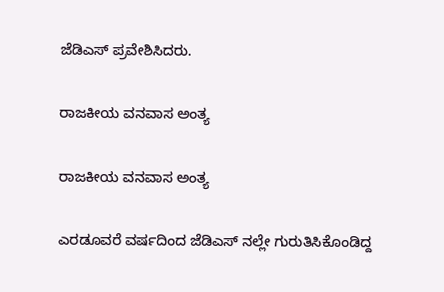ಜೆಡಿಎಸ್ ಪ್ರವೇಶಿಸಿದರು.

ರಾಜಕೀಯ ವನವಾಸ ಅಂತ್ಯ

ರಾಜಕೀಯ ವನವಾಸ ಅಂತ್ಯ

ಎರಡೂವರೆ ವರ್ಷದಿಂದ ಜೆಡಿಎಸ್ ನಲ್ಲೇ ಗುರುತಿಸಿಕೊಂಡಿದ್ದ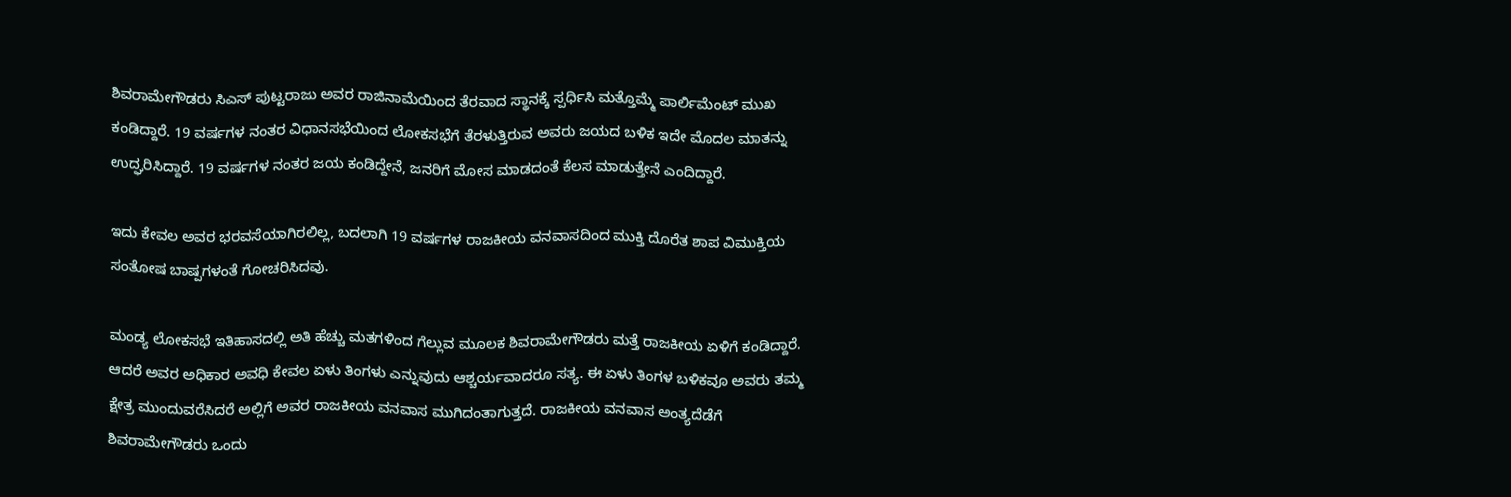ಶಿವರಾಮೇಗೌಡರು ಸಿಎಸ್ ಪುಟ್ಟರಾಜು ಅವರ ರಾಜಿನಾಮೆಯಿಂದ ತೆರವಾದ ಸ್ಥಾನಕ್ಕೆ ಸ್ಪರ್ಧಿಸಿ ಮತ್ತೊಮ್ಮೆ ಪಾರ್ಲಿಮೆಂಟ್ ಮುಖ ಕಂಡಿದ್ದಾರೆ. 19 ವರ್ಷಗಳ ನಂತರ ವಿಧಾನಸಭೆಯಿಂದ ಲೋಕಸಭೆಗೆ ತೆರಳುತ್ತಿರುವ ಅವರು ಜಯದ ಬಳಿಕ ಇದೇ ಮೊದಲ ಮಾತನ್ನು ಉದ್ಘರಿಸಿದ್ದಾರೆ. 19 ವರ್ಷಗಳ ನಂತರ ಜಯ ಕಂಡಿದ್ದೇನೆ, ಜನರಿಗೆ ಮೋಸ ಮಾಡದಂತೆ ಕೆಲಸ ಮಾಡುತ್ತೇನೆ ಎಂದಿದ್ದಾರೆ.

ಇದು ಕೇವಲ ಅವರ ಭರವಸೆಯಾಗಿರಲಿಲ್ಲ, ಬದಲಾಗಿ 19 ವರ್ಷಗಳ ರಾಜಕೀಯ ವನವಾಸದಿಂದ ಮುಕ್ತಿ ದೊರೆತ ಶಾಪ ವಿಮುಕ್ತಿಯ ಸಂತೋಷ ಬಾಷ್ಪಗಳಂತೆ ಗೋಚರಿಸಿದವು.

ಮಂಡ್ಯ ಲೋಕಸಭೆ ಇತಿಹಾಸದಲ್ಲಿ ಅತಿ ಹೆಚ್ಚು ಮತಗಳಿಂದ ಗೆಲ್ಲುವ ಮೂಲಕ ಶಿವರಾಮೇಗೌಡರು ಮತ್ತೆ ರಾಜಕೀಯ ಏಳಿಗೆ ಕಂಡಿದ್ದಾರೆ. ಆದರೆ ಅವರ ಅಧಿಕಾರ ಅವಧಿ ಕೇವಲ ಏಳು ತಿಂಗಳು ಎನ್ನುವುದು ಆಶ್ಚರ್ಯವಾದರೂ ಸತ್ಯ. ಈ ಏಳು ತಿಂಗಳ ಬಳಿಕವೂ ಅವರು ತಮ್ಮ ಕ್ಷೇತ್ರ ಮುಂದುವರೆಸಿದರೆ ಅಲ್ಲಿಗೆ ಅವರ ರಾಜಕೀಯ ವನವಾಸ ಮುಗಿದಂತಾಗುತ್ತದೆ. ರಾಜಕೀಯ ವನವಾಸ ಅಂತ್ಯದೆಡೆಗೆ ಶಿವರಾಮೇಗೌಡರು ಒಂದು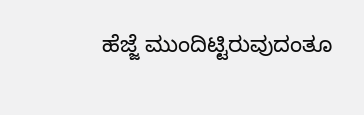ಹೆಜ್ಜೆ ಮುಂದಿಟ್ಟಿರುವುದಂತೂ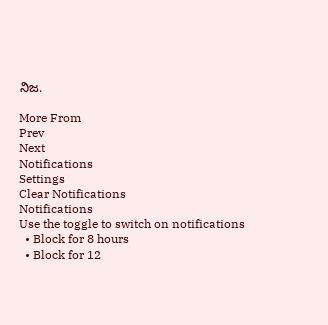ನಿಜ.

More From
Prev
Next
Notifications
Settings
Clear Notifications
Notifications
Use the toggle to switch on notifications
  • Block for 8 hours
  • Block for 12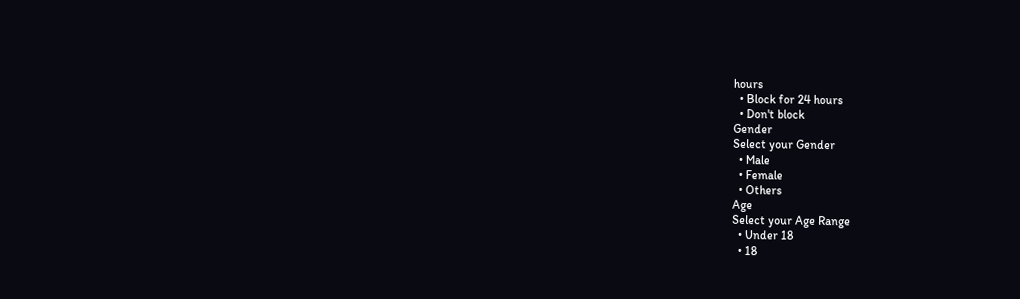hours
  • Block for 24 hours
  • Don't block
Gender
Select your Gender
  • Male
  • Female
  • Others
Age
Select your Age Range
  • Under 18
  • 18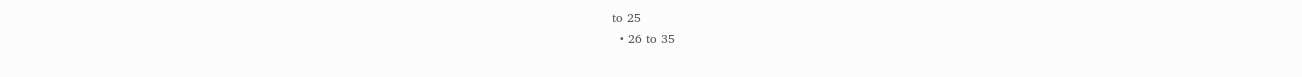to 25
  • 26 to 35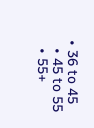• 36 to 45
  • 45 to 55
  • 55+